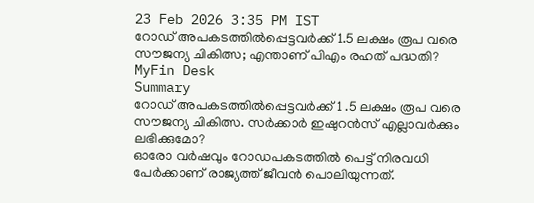23 Feb 2026 3:35 PM IST
റോഡ് അപകടത്തിൽപ്പെട്ടവർക്ക് 1.5 ലക്ഷം രൂപ വരെ സൗജന്യ ചികിത്സ; എന്താണ് പിഎം രഹത് പദ്ധതി?
MyFin Desk
Summary
റോഡ് അപകടത്തിൽപ്പെട്ടവർക്ക് 1 .5 ലക്ഷം രൂപ വരെ സൗജന്യ ചികിത്സ. സർക്കാർ ഇഷുറൻസ് എല്ലാവർക്കും ലഭിക്കുമോ?
ഓരോ വർഷവും റോഡപകടത്തിൽ പെട്ട് നിരവധി പേർക്കാണ് രാജ്യത്ത് ജീവൻ പൊലിയുന്നത്.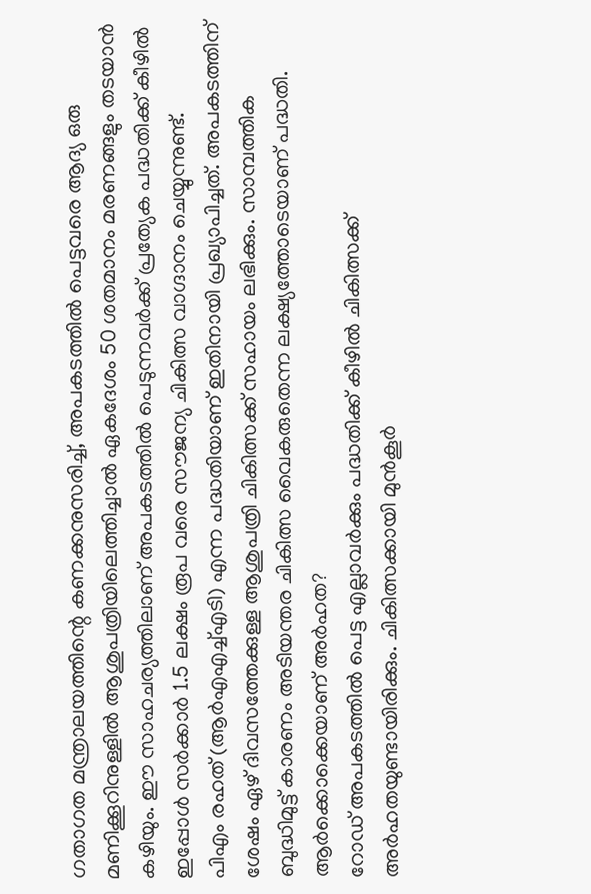ഗതാഗത മന്ത്രാലയത്തിന്റെ കണക്കനുസരിച്ച്, അപകടത്തിൽ പെട്ടവരെ ആദ്യ ഒരു മണിക്കൂറിനുള്ളിൽ ആശുപത്രിയിലെത്തിച്ചാൽ ഏകദേശം 50 ശതമാനം മരണങ്ങളും തടയാൻ കഴിയും. ഈ സാഹചര്യത്തിലാണ് അപകടത്തിൽ പെടുന്നവർക്ക് പ്രത്യേക പദ്ധതിക്ക് കീഴിൽ ഇപ്പോൾ സർക്കാർ 1.5 ലക്ഷം രൂപ വരെ സൗജന്യ ചികിത്സ വാഗ്ദാനം ചെയ്യുന്നുണ്ട്.
പിഎം രഹത് (ആർഎഎച്ച്എടി) എന്ന പദ്ധതിയാണ് ഇതിനായി പ്രഖ്യാപിച്ചത്. അപകടത്തിന് ശേഷം ഏഴ് ദിവസത്തേക്കുള്ള ആശുപത്രി ചികിത്സക്ക് സഹായം ലഭിക്കും. സാമ്പത്തിക ബുദ്ധിമുട്ട് കാരണം അടിയന്തര ചികിത്സ വൈകരുതെന്ന ലക്ഷ്യത്തോടെയാണ് പദ്ധതി.
ആർക്കൊക്കെയാണ് അർഹത?
റോഡ് അപകടത്തിൽ പെട്ട എല്ലാവർക്കും പദ്ധതിക്ക് കീഴിൽ ചികിത്സക്ക് അർഹതയുണ്ടായിരിക്കും. ചികിത്സക്കായി മുൻകൂർ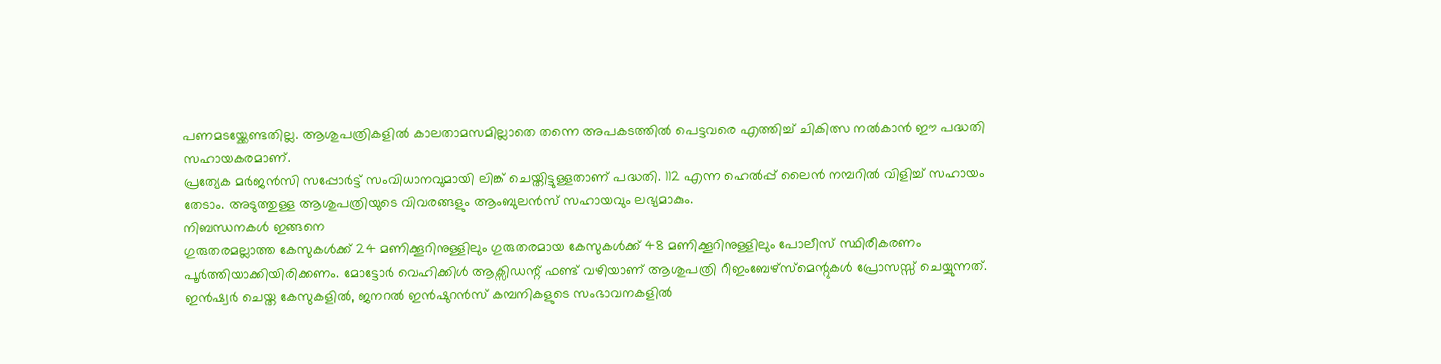പണമടയ്ക്കേണ്ടതില്ല. ആശുപത്രികളിൽ കാലതാമസമില്ലാതെ തന്നെ അപകടത്തിൽ പെട്ടവരെ എത്തിച്ച് ചികിത്സ നൽകാൻ ഈ പദ്ധതി സഹായകരമാണ്.
പ്രത്യേക മർജൻസി സപ്പോർട്ട് സംവിധാനവുമായി ലിങ്ക് ചെയ്തിട്ടുള്ളതാണ് പദ്ധതി. 112 എന്ന ഹെൽപ്പ് ലൈൻ നമ്പറിൽ വിളിച്ച് സഹായം തേടാം. അടുത്തുള്ള ആശുപത്രിയുടെ വിവരങ്ങളും ആംബുലൻസ് സഹായവും ലഭ്യമാകും.
നിബന്ധനകൾ ഇങ്ങനെ
ഗുരുതരമല്ലാത്ത കേസുകൾക്ക് 24 മണിക്കൂറിനുള്ളിലും ഗുരുതരമായ കേസുകൾക്ക് 48 മണിക്കൂറിനുള്ളിലും പോലീസ് സ്ഥിരീകരണം പൂർത്തിയാക്കിയിരിക്കണം. മോട്ടോർ വെഹിക്കിൾ ആക്സിഡന്റ് ഫണ്ട് വഴിയാണ് ആശുപത്രി റീഇംബേഴ്സ്മെന്റുകൾ പ്രോസസ്സ് ചെയ്യുന്നത്. ഇൻഷ്വർ ചെയ്ത കേസുകളിൽ, ജനറൽ ഇൻഷുറൻസ് കമ്പനികളുടെ സംഭാവനകളിൽ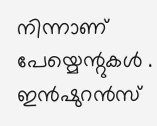നിന്നാണ് പേയ്മെന്റുകൾ . ഇൻഷുറൻസ്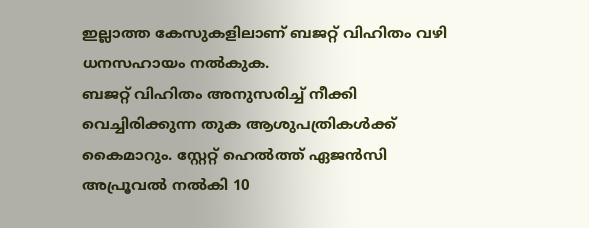ഇല്ലാത്ത കേസുകളിലാണ് ബജറ്റ് വിഹിതം വഴി ധനസഹായം നൽകുക.
ബജറ്റ് വിഹിതം അനുസരിച്ച് നീക്കി വെച്ചിരിക്കുന്ന തുക ആശുപത്രികൾക്ക് കൈമാറും. സ്റ്റേറ്റ് ഹെൽത്ത് ഏജൻസി അപ്രൂവൽ നൽകി 10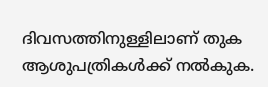ദിവസത്തിനുള്ളിലാണ് തുക ആശുപത്രികൾക്ക് നൽകുക.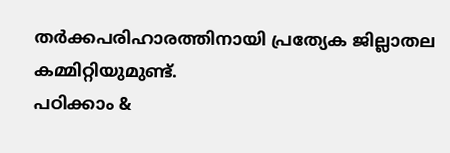തർക്കപരിഹാരത്തിനായി പ്രത്യേക ജില്ലാതല കമ്മിറ്റിയുമുണ്ട്.
പഠിക്കാം &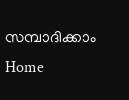സമ്പാദിക്കാം
Home